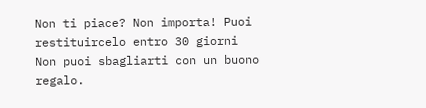Non ti piace? Non importa! Puoi restituircelo entro 30 giorni
Non puoi sbagliarti con un buono regalo.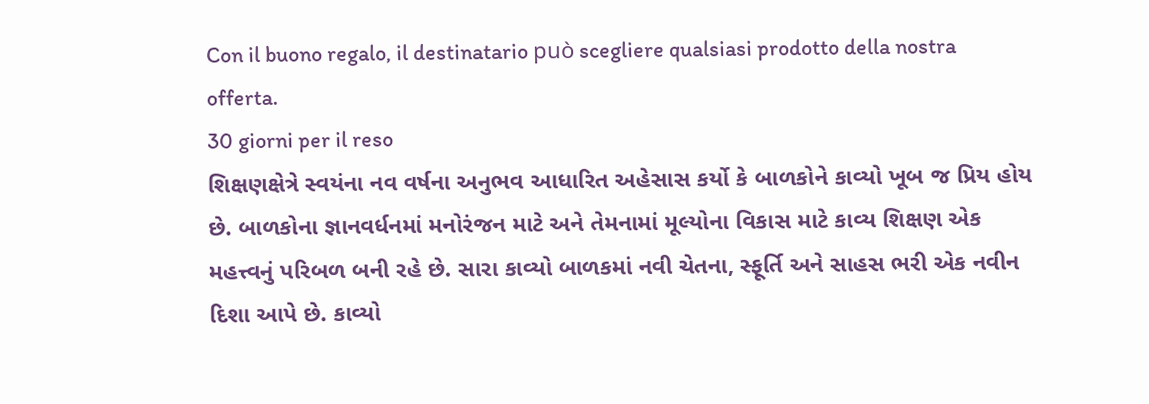Con il buono regalo, il destinatario può scegliere qualsiasi prodotto della nostra offerta.
30 giorni per il reso
શિક્ષણક્ષેત્રે સ્વયંના નવ વર્ષના અનુભવ આધારિત અહેસાસ કર્યો કે બાળકોને કાવ્યો ખૂબ જ પ્રિય હોય છે. બાળકોના જ્ઞાનવર્ધનમાં મનોરંજન માટે અને તેમનામાં મૂલ્યોના વિકાસ માટે કાવ્ય શિક્ષણ એક મહત્ત્વનું પરિબળ બની રહે છે. સારા કાવ્યો બાળકમાં નવી ચેતના, સ્ફૂર્તિ અને સાહસ ભરી એક નવીન દિશા આપે છે. કાવ્યો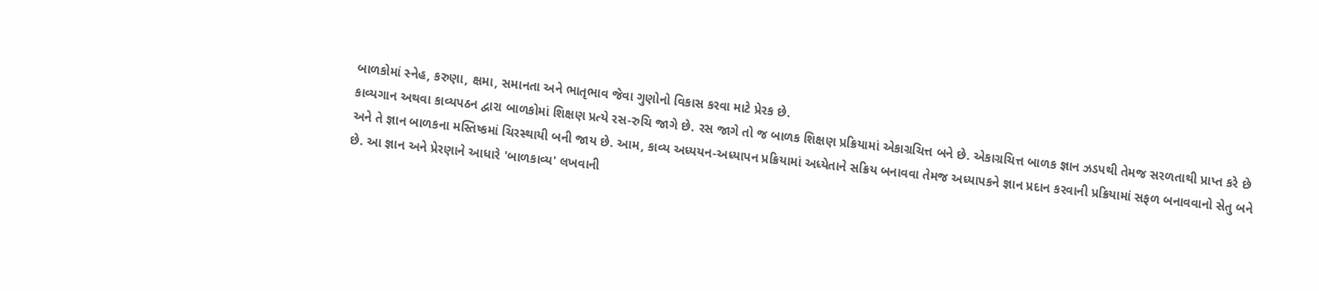બાળકોમાં સ્નેહ, કરુણા, ક્ષમા, સમાનતા અને ભાતૃભાવ જેવા ગુણોનો વિકાસ કરવા માટે પ્રેરક છે.
કાવ્યગાન અથવા કાવ્યપઠન દ્વારા બાળકોમાં શિક્ષણ પ્રત્યે રસ-રુચિ જાગે છે. રસ જાગે તો જ બાળક શિક્ષણ પ્રક્રિયામાં એકાગ્રચિત્ત બને છે. એકાગ્રચિત્ત બાળક જ્ઞાન ઝડપથી તેમજ સરળતાથી પ્રાપ્ત કરે છે અને તે જ્ઞાન બાળકના મસ્તિષ્કમાં ચિરસ્થાયી બની જાય છે. આમ, કાવ્ય અધ્યયન-અધ્યાપન પ્રક્રિયામાં અધ્યેતાને સક્રિય બનાવવા તેમજ અધ્યાપકને જ્ઞાન પ્રદાન કરવાની પ્રક્રિયામાં સફળ બનાવવાનો સેતુ બને છે. આ જ્ઞાન અને પ્રેરણાને આધારે 'બાળકાવ્ય' લખવાની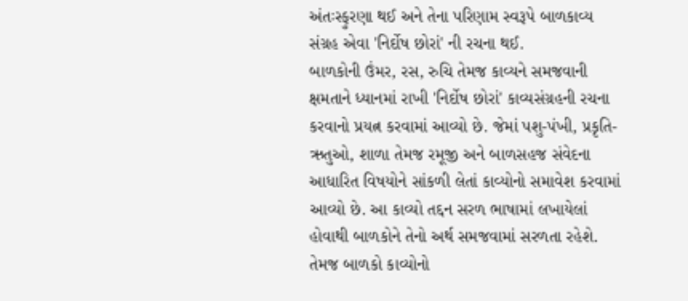અંતઃસ્ફુરણા થઈ અને તેના પરિણામ સ્વરૂપે બાળકાવ્ય સંગ્રહ એવા 'નિર્દોષ છોરાં' ની રચના થઈ.
બાળકોની ઉંમર, રસ, રુચિ તેમજ કાવ્યને સમજવાની ક્ષમતાને ધ્યાનમાં રાખી 'નિર્દોષ છોરાં' કાવ્યસંગ્રહની રચના કરવાનો પ્રયત્ન કરવામાં આવ્યો છે. જેમાં પશુ-પંખી, પ્રકૃતિ-ઋતુઓ, શાળા તેમજ રમૂજી અને બાળસહજ સંવેદના આધારિત વિષયોને સાંકળી લેતાં કાવ્યોનો સમાવેશ કરવામાં આવ્યો છે. આ કાવ્યો તદ્દન સરળ ભાષામાં લખાયેલાં હોવાથી બાળકોને તેનો અર્થ સમજવામાં સરળતા રહેશે. તેમજ બાળકો કાવ્યોનો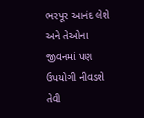ભરપૂર આનંદ લેશે અને તેઓના જીવનમાં પણ ઉપયોગી નીવડશે તેવી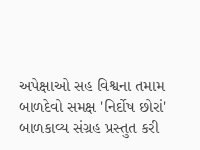અપેક્ષાઓ સહ વિશ્વના તમામ બાળદેવો સમક્ષ 'નિર્દોષ છોરાં' બાળકાવ્ય સંગ્રહ પ્રસ્તુત કરી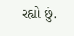રહ્યો છું.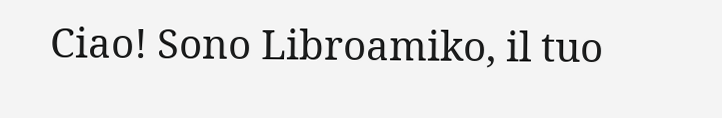Ciao! Sono Libroamiko, il tuo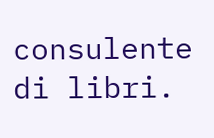consulente di libri.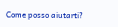Come posso aiutarti?